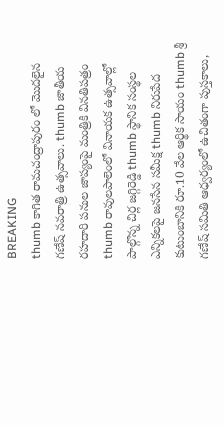BREAKING
thumb కాగిత రామచంద్రాపురం లో మొదలైన గణేష్ నవరాత్రి ఉత్సవాలు. thumb జాతీయ రహదారి పనుల జాప్యంపై మంత్రికి వినతిపత్రం thumb రావులపాలెంలో వినాయక ఉత్సవాల్లో పాల్గొన్న చిర్ల జగ్గిరెడ్డి thumb స్థానిక సంస్థల ఎన్నికలపై జనసేన సమీక్ష thumb నిరుపేద కుటుంబానికి రూ.10 వేల ఆర్థిక సాయం thumb శ్రీ గణేష్ సమితి ఆధ్వర్యంలో ఉచితంగా పుస్తకాలు,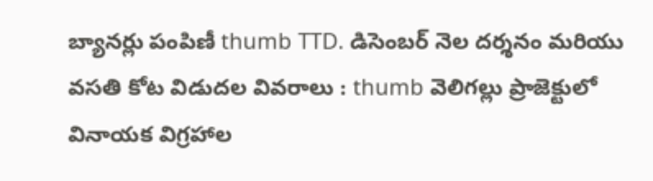బ్యానర్లు పంపిణీ thumb TTD. డిసెంబర్ నెల దర్శనం మరియు వసతి కోట విడుదల వివరాలు : thumb వెలిగల్లు ప్రాజెక్టులో వినాయక విగ్రహాల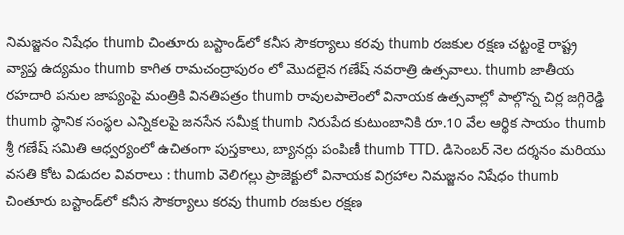నిమజ్జనం నిషేధం thumb చింతూరు బస్టాండ్‌లో కనీస సౌకర్యాలు కరవు thumb రజకుల రక్షణ చట్టంకై రాష్ట్ర వ్యాప్త ఉద్యమం thumb కాగిత రామచంద్రాపురం లో మొదలైన గణేష్ నవరాత్రి ఉత్సవాలు. thumb జాతీయ రహదారి పనుల జాప్యంపై మంత్రికి వినతిపత్రం thumb రావులపాలెంలో వినాయక ఉత్సవాల్లో పాల్గొన్న చిర్ల జగ్గిరెడ్డి thumb స్థానిక సంస్థల ఎన్నికలపై జనసేన సమీక్ష thumb నిరుపేద కుటుంబానికి రూ.10 వేల ఆర్థిక సాయం thumb శ్రీ గణేష్ సమితి ఆధ్వర్యంలో ఉచితంగా పుస్తకాలు, బ్యానర్లు పంపిణీ thumb TTD. డిసెంబర్ నెల దర్శనం మరియు వసతి కోట విడుదల వివరాలు : thumb వెలిగల్లు ప్రాజెక్టులో వినాయక విగ్రహాల నిమజ్జనం నిషేధం thumb చింతూరు బస్టాండ్‌లో కనీస సౌకర్యాలు కరవు thumb రజకుల రక్షణ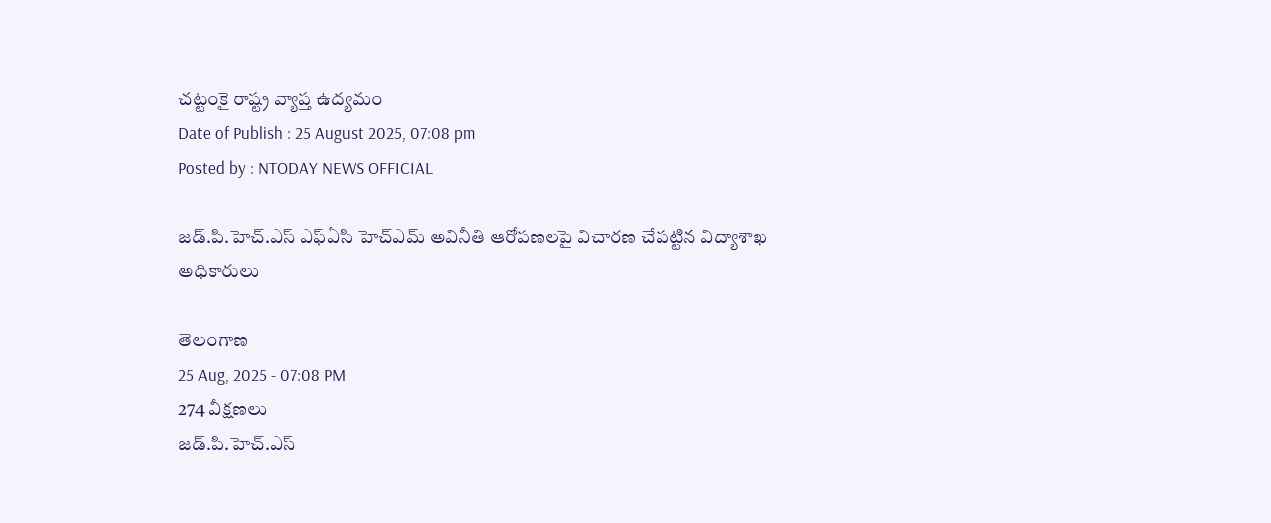చట్టంకై రాష్ట్ర వ్యాప్త ఉద్యమం
Date of Publish : 25 August 2025, 07:08 pm
Posted by : NTODAY NEWS OFFICIAL

జడ్.పి.హెచ్.ఎస్ ఎఫ్ఏసి హెచ్ఎమ్ అవినీతి ఆరోపణలపై విచారణ చేపట్టిన విద్యాశాఖ అధికారులు

తెలంగాణ
25 Aug, 2025 - 07:08 PM
274 వీక్షణలు
జడ్.పి.హెచ్.ఎస్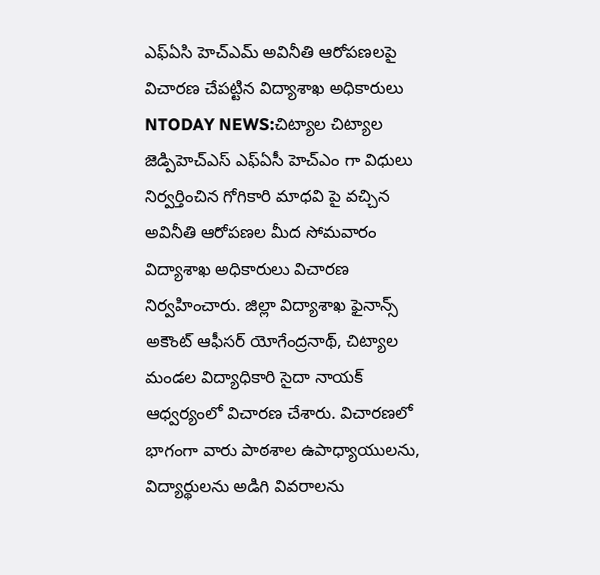ఎఫ్ఏసి హెచ్ఎమ్ అవినీతి ఆరోపణలపై విచారణ చేపట్టిన విద్యాశాఖ అధికారులు NTODAY NEWS:చిట్యాల చిట్యాల జెడ్పిహెచ్ఎస్ ఎఫ్ఏసీ హెచ్ఎం గా విధులు నిర్వర్తించిన గోగికారి మాధవి పై వచ్చిన అవినీతి ఆరోపణల మీద సోమవారం విద్యాశాఖ అధికారులు విచారణ నిర్వహించారు. జిల్లా విద్యాశాఖ ఫైనాన్స్ అకౌంట్ ఆఫీసర్ యోగేంద్రనాథ్, చిట్యాల మండల విద్యాధికారి సైదా నాయక్ ఆధ్వర్యంలో విచారణ చేశారు. విచారణలో భాగంగా వారు పాఠశాల ఉపాధ్యాయులను, విద్యార్థులను అడిగి వివరాలను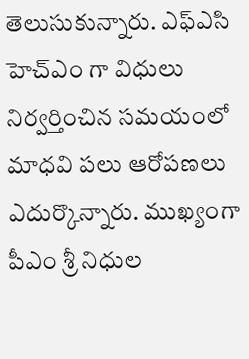తెలుసుకున్నారు. ఎఫ్ఎసి హెచ్ఎం గా విధులు నిర్వర్తించిన సమయంలో మాధవి పలు ఆరోపణలు ఎదుర్కొన్నారు. ముఖ్యంగా పీఎం శ్రీ నిధుల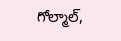గోల్మాల్,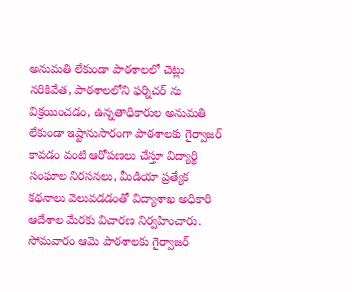అనుమతి లేకుండా పాఠశాలలో చెట్లు నరికివేత, పాఠశాలలోని ఫర్నిచర్ ను విక్రయించడం, ఉన్నతాధికారుల అనుమతి లేకుండా ఇష్టానుసారంగా పాఠశాలకు గైర్వాజర్ కావడం వంటి ఆరోపణలు చేస్తూ విద్యార్థి సంఘాల నిరసనలు, మీడియా ప్రత్యేక కథనాలు వెలువడడంతో విద్యాశాఖ అధికారి ఆదేశాల మేరకు విచారణ నిర్వహించారు. సోమవారం ఆమె పాఠశాలకు గైర్వాజర్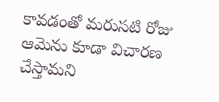కావడంతో మరుసటి రోజు ఆమెను కూడా విచారణ చేస్తామని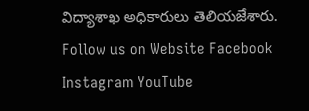విద్యాశాఖ అధికారులు తెలియజేశారు. Follow us on Website Facebook Instagram YouTube